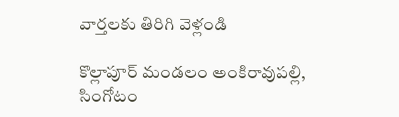వార్తలకు తిరిగి వెళ్లండి

కొల్లాపూర్ మండలం అంకిరావుపల్లి, సింగోటం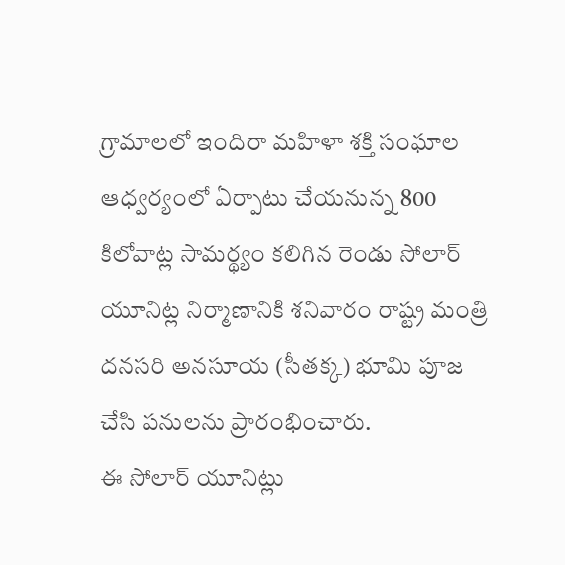గ్రామాలలో ఇందిరా మహిళా శక్తి సంఘాల ఆధ్వర్యంలో ఏర్పాటు చేయనున్న 800 కిలోవాట్ల సామర్థ్యం కలిగిన రెండు సోలార్ యూనిట్ల నిర్మాణానికి శనివారం రాష్ట్ర మంత్రి దనసరి అనసూయ (సీతక్క) భూమి పూజ చేసి పనులను ప్రారంభించారు.
ఈ సోలార్ యూనిట్లు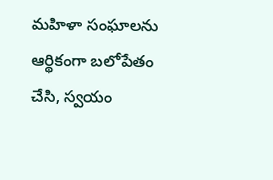మహిళా సంఘాలను ఆర్థికంగా బలోపేతం చేసి, స్వయం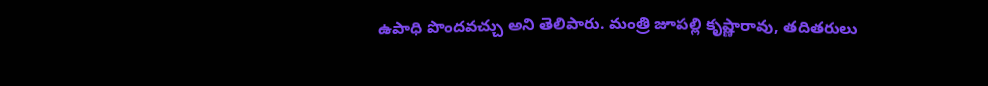ఉపాధి పొందవచ్చు అని తెలిపారు. మంత్రి జూపల్లి కృష్ణారావు, తదితరులు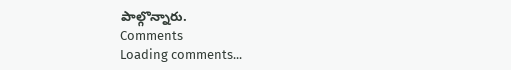పాల్గొన్నారు.
Comments
Loading comments...